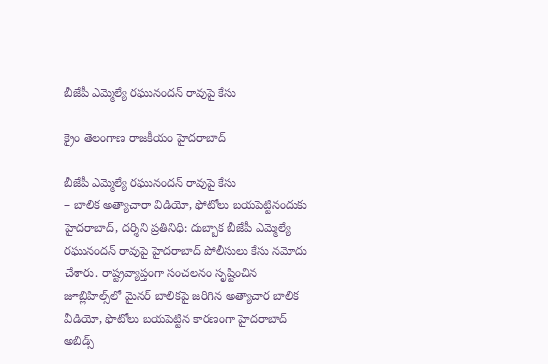బీజేపీ ఎమ్మెల్యే ర‌ఘునంద‌న్ రావుపై కేసు

క్రైం తెలంగాణ రాజకీయం హైదరాబాద్

బీజేపీ ఎమ్మెల్యే ర‌ఘునంద‌న్ రావుపై కేసు
– బాలిక అత్యాచారా విడియో, ఫోటోలు బ‌య‌పెట్టినందుకు
హైద‌రాబాద్, ద‌ర్శిని ప్ర‌తినిధి: దుబ్బాక బీజేపీ ఎమ్మెల్యే ర‌ఘునంద‌న్ రావుపై హైద‌రాబాద్ పోలీసులు కేసు నమోదు చేశారు. రాష్ట్రవ్యాప్తంగా సంచలనం సృష్టించిన జూబ్లిహిల్స్‌లో మైనర్ బాలికపై జరిగిన అత్యాచార బాలిక వీడియో, ఫొటోలు బయపెట్టిన కారణంగా హైదరాబాద్‌ అబిడ్స్‌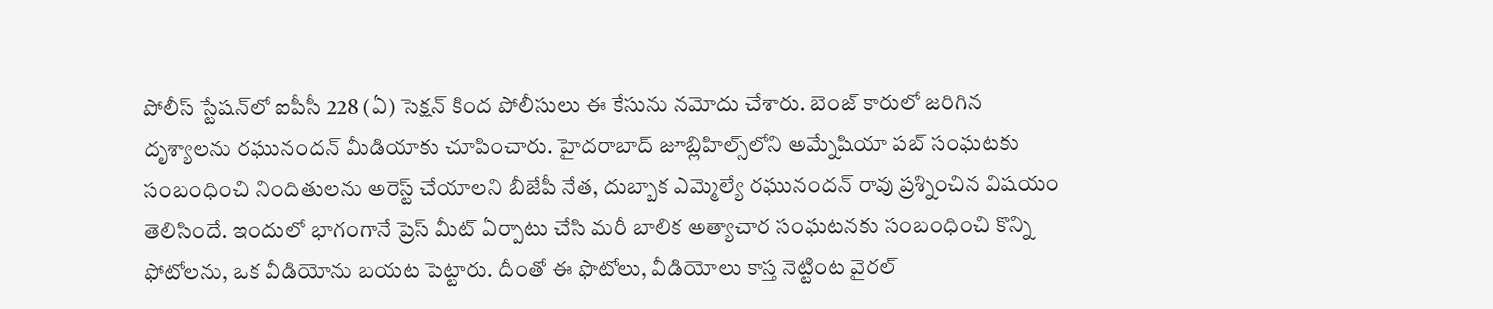పోలీస్‌ స్టేషన్‌లో ఐపీసీ 228 (ఏ) సెక్షన్‌ కింద పోలీసులు ఈ కేసును న‌మోదు చేశారు. బెంజ్‌ కారులో జరిగిన దృశ్యాలను రఘునందన్‌ మీడియాకు చూపించారు. హైదరాబాద్‌ జూబ్లిహిల్స్‌లోని అమ్నేషియా పబ్‌ సంఘటకు సంబంధించి నిందితులను అరెస్ట్‌ చేయాలని బీజేపీ నేత, దుబ్బాక ఎమ్మెల్యే రఘునందన్‌ రావు ప్రశ్నించిన విషయం తెలిసిందే. ఇందులో భాగంగానే ప్రెస్‌ మీట్‌ ఏర్పాటు చేసి మరీ బాలిక అత్యాచార సంఘటనకు సంబంధించి కొన్ని ఫోటోలను, ఒక వీడియోను బయట పెట్టారు. దీంతో ఈ ఫొటోలు, వీడియోలు కాస్త నెట్టింట వైరల్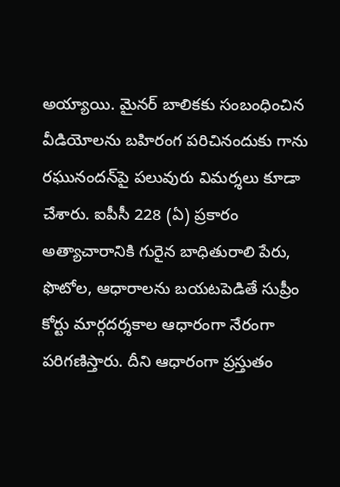అయ్యాయి. మైనర్ బాలికకు సంబంధించిన వీడియోలను బహిరంగ పరిచినందుకు గాను రఘునందన్‌పై పలువురు విమర్శలు కూడా చేశారు. ఐపీసీ 228 (ఏ) ప్రకారం అత్యాచారానికి గురైన బాధితురాలి పేరు, ఫొటోల, ఆధారాలను బయటపెడితే సుప్రీం కోర్టు మార్గదర్శకాల ఆధారంగా నేరంగా పరిగణిస్తారు. దీని ఆధారంగా ప్రస్తుతం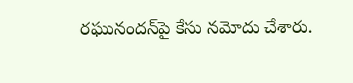రఘునందన్‌పై కేసు నమోదు చేశారు.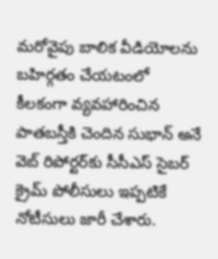మ‌రోవైపు బాలిక వీడియోలను బహిర్గతం చేయటంలో కీలకంగా వ్యవహారించిన పాతబస్తీకి చెందిన సుభాన్‌ అనే వెబ్‌ రిపోర్టర్‌కు సీసీఎస్‌ సైబర్‌ క్రైమ్‌ పోలీసులు ఇప్ప‌టికే నోటీసులు జారీ చేశారు.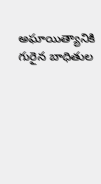అఘాయిత్యానికి గురైన బాధితుల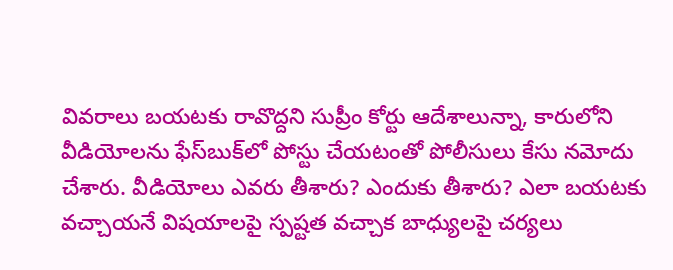వివరాలు బయటకు రావొద్దని సుప్రీం కోర్టు ఆదేశాలున్నా, కారులోని వీడియోలను ఫేస్‌బుక్‌లో పోస్టు చేయటంతో పోలీసులు కేసు నమోదు చేశారు. వీడియోలు ఎవరు తీశారు? ఎందుకు తీశారు? ఎలా బయటకు వచ్చాయనే విషయాలపై స్పష్టత వచ్చాక బాధ్యులపై చర్యలు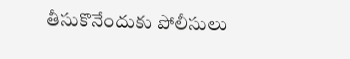తీసుకొనేందుకు పోలీసులు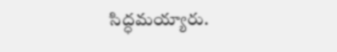సిద్ధమయ్యారు.